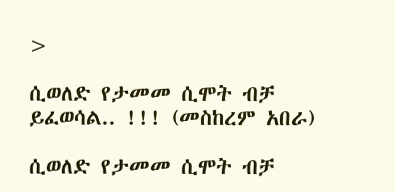>

ሲወለድ የታመመ ሲሞት ብቻ ይፈወሳል.. !!! (መስከረም አበራ)

ሲወለድ የታመመ ሲሞት ብቻ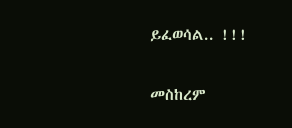ይፈወሳል.. !!!

መስከረም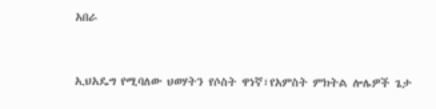አበራ


ኢህአዴግ የሚባለው ህወሃትን የሶስት ዋነኛ፣የአምስት ምክትል ሎሌዎች ጌታ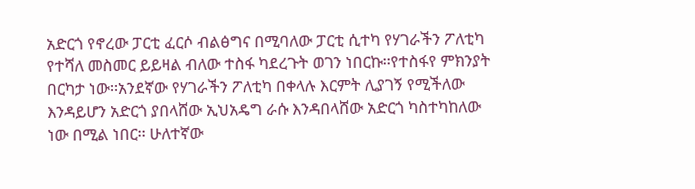አድርጎ የኖረው ፓርቲ ፈርሶ ብልፅግና በሚባለው ፓርቲ ሲተካ የሃገራችን ፖለቲካ የተሻለ መስመር ይይዛል ብለው ተስፋ ካደረጉት ወገን ነበርኩ፡፡የተስፋየ ምክንያት በርካታ ነው፡፡አንደኛው የሃገራችን ፖለቲካ በቀላሉ እርምት ሊያገኝ የሚችለው እንዳይሆን አድርጎ ያበላሸው ኢህአዴግ ራሱ እንዳበላሸው አድርጎ ካስተካከለው  ነው በሚል ነበር፡፡ ሁለተኛው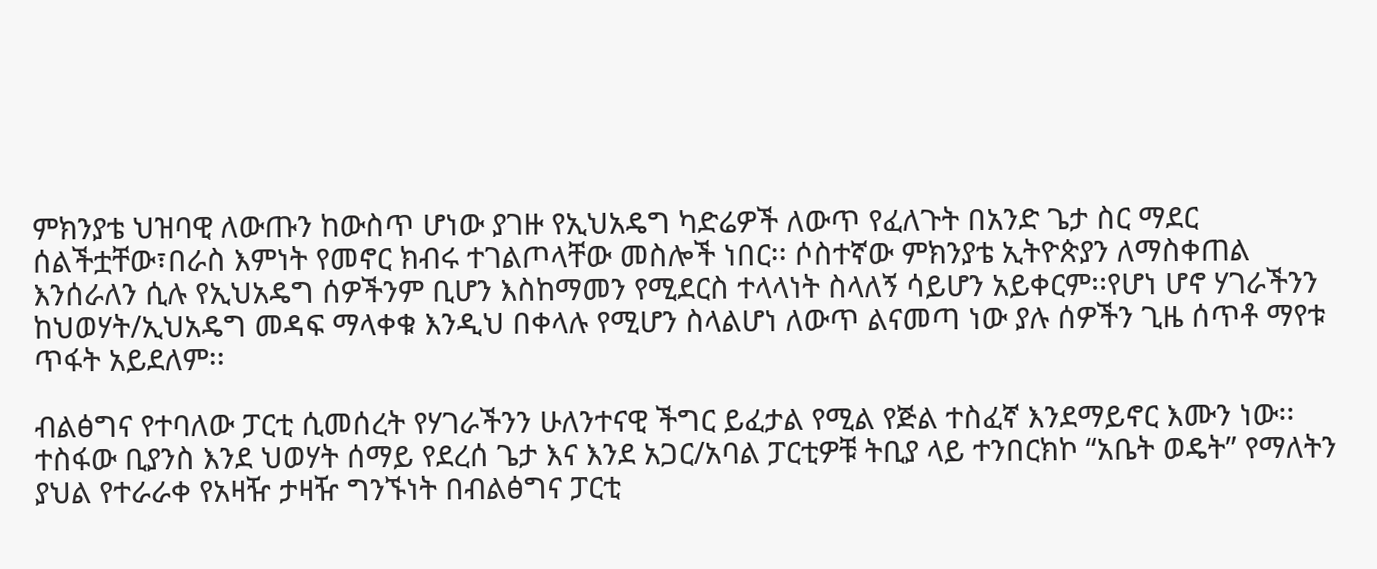ምክንያቴ ህዝባዊ ለውጡን ከውስጥ ሆነው ያገዙ የኢህአዴግ ካድሬዎች ለውጥ የፈለጉት በአንድ ጌታ ስር ማደር ሰልችቷቸው፣በራስ እምነት የመኖር ክብሩ ተገልጦላቸው መስሎች ነበር፡፡ ሶስተኛው ምክንያቴ ኢትዮጵያን ለማስቀጠል እንሰራለን ሲሉ የኢህአዴግ ሰዎችንም ቢሆን እስከማመን የሚደርስ ተላላነት ስላለኝ ሳይሆን አይቀርም፡፡የሆነ ሆኖ ሃገራችንን ከህወሃት/ኢህአዴግ መዳፍ ማላቀቁ እንዲህ በቀላሉ የሚሆን ስላልሆነ ለውጥ ልናመጣ ነው ያሉ ሰዎችን ጊዜ ሰጥቶ ማየቱ ጥፋት አይደለም፡፡

ብልፅግና የተባለው ፓርቲ ሲመሰረት የሃገራችንን ሁለንተናዊ ችግር ይፈታል የሚል የጅል ተስፈኛ እንደማይኖር እሙን ነው፡፡ ተስፋው ቢያንስ እንደ ህወሃት ሰማይ የደረሰ ጌታ እና እንደ አጋር/አባል ፓርቲዎቹ ትቢያ ላይ ተንበርክኮ “አቤት ወዴት” የማለትን ያህል የተራራቀ የአዛዥ ታዛዥ ግንኙነት በብልፅግና ፓርቲ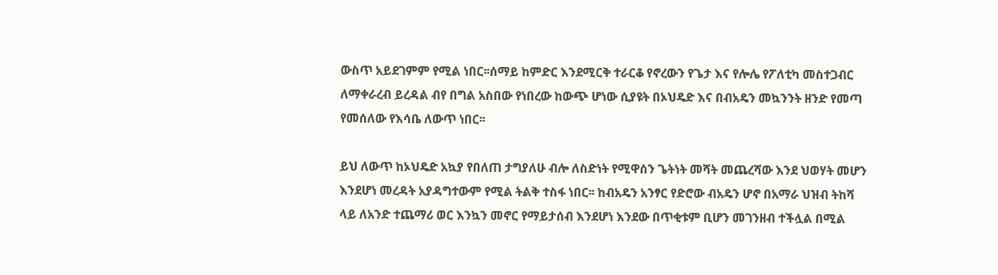ውስጥ አይደገምም የሚል ነበር፡፡ሰማይ ከምድር እንደሚርቅ ተራርቆ የኖረውን የጌታ እና የሎሌ የፖለቲካ መስተጋብር ለማቀራረብ ይረዳል ብየ በግል አስበው የነበረው ከውጭ ሆነው ሲያዩት በኦህዴድ እና በብአዴን መኳንንት ዘንድ የመጣ የመሰለው የእሳቤ ለውጥ ነበር፡፡

ይህ ለውጥ ከኦህዴድ አኳያ የበለጠ ታግያለሁ ብሎ ለስድነት የሚዋሰን ጌትነት መሻት መጨረሻው እንደ ህወሃት መሆን እንደሆነ መረዳት አያዳግተውም የሚል ትልቅ ተስፋ ነበር፡፡ ከብአዴን አንፃር የድሮው ብአዴን ሆኖ በአማራ ህዝብ ትከሻ ላይ ለአንድ ተጨማሪ ወር እንኳን መኖር የማይታሰብ እንደሆነ እንደው በጥቂቱም ቢሆን መገንዘብ ተችሏል በሚል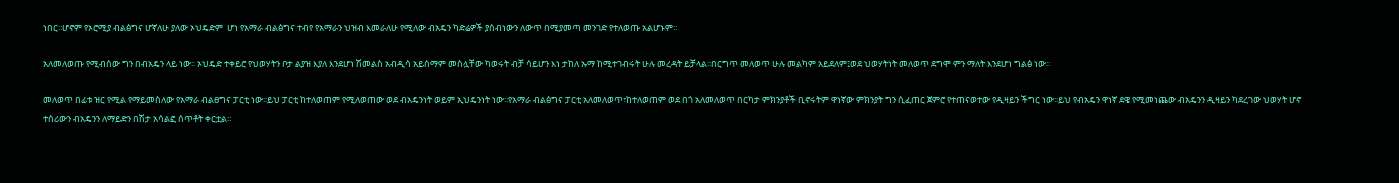ነበር፡፡ሆኖም የኦሮሚያ ብልፅግና ሆኛለሁ ያለው ኦህዴድም  ሆነ የአማራ ብልፅግና ተብየ የአማራን ህዝብ እመራለሁ የሚለው ብአዴን ካድሬዎች ያሰብነውን ለውጥ በሚያመጣ መንገድ የተለወጡ አልሆኑም፡፡

አለመለወጡ የሚብሰው ግን በብአዴን ላይ ነው፡፡ ኦህዴድ ተቀይሮ የህወሃትን ቦታ ልያዝ እያለ እንደሆነ ሽመልስ አብዲሳ አይሰማም መስሏቸው ካወሩት ብቻ ሳይሆን እነ ታከለ ኡማ ከሚተገብሩት ሁሉ መረዳት ይቻላል፡፡በርግጥ መለወጥ ሁሉ መልካም አይደለም፤ወደ ህወሃትነት መለወጥ ደግሞ ምን ማለት እንደሆነ ግልፅ ነው፡፡

መለወጥ በፊቱ ዝር የሚል የማይመስለው የአማራ ብልፀግና ፓርቲ ነው፡፡ይህ ፓርቲ ከተለወጠም የሚለወጠው ወደ ብአዴንነት ወይም ኢህዴንነት ነው፡፡የአማራ ብልፅግና ፓርቲ አለመለወጥ፣ከተለወጠም ወደ በጎ አለመለወጥ በርካታ ምክንያቶች ቢኖሩትም ዋነኛው ምክንያት ግን ሲፈጠር ጀምሮ የተጠናወተው የዲዛይን ችግር ነው፡፡ይህ የብአዴን ዋነኛ ደዌ የሚመነጨው ብአዴንን ዲዛይን ካደረገው ህወሃት ሆኖ ተሰሪውን ብአዴንን ለማይድን በሽታ አሳልፎ ሰጥቶት ቀርቷል፡፡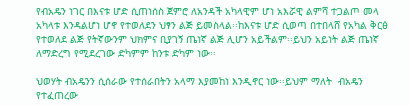የብአዴን ነገር በእናቱ ሆድ ሲጠነሰስ ጀምሮ ለአንዳች አካላዊም ሆነ አእሯዊ ልምሻ ተጋልጦ መላ አካላቱ እንዳልሆነ ሆኖ የተወለደን ህፃን ልጅ ይመስላል፡፡ከእናቱ ሆድ ሲወጣ በተበላሸ የአካል ቅርፅ የተወለደ ልጅ የትኛውንም ህክምና ቢያገኝ ጤነኛ ልጅ ሊሆን አይችልም፡፡ይህን አይነት ልጅ ጤነኛ ለማድረግ የሚደረገው ድካምም ከንቱ ድካም ነው፡፡

ህወሃት ብአዴንን ሲሰራው የተሰራበትን አላማ እያመከነ እንዲኖር ነው፡፡ይህም ማለት  ብአዴን የተፈጠረው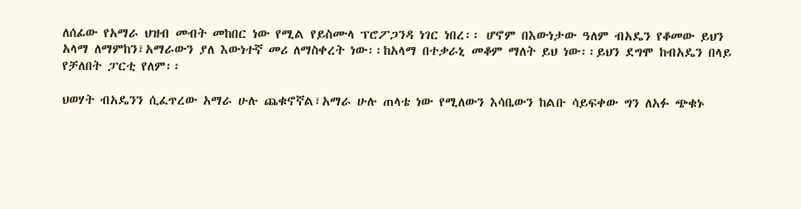ለሰፊው የአማራ ህዝብ መብት መከበር ነው የሚል የይስሙላ ፕሮፖጋንዳ ነገር ነበረ፡፡ ሆኖም በእውነታው ዓለም ብአዴን የቆመው ይህን አላማ ለማምከን፣አማራውን ያለ እውነተኛ መሪ ለማስቀረት ነው፡፡ከአላማ በተቃራኒ መቆም ማለት ይህ ነው፡፡ይህን ደግሞ ከብአዴን በላይ የቻለበት ፓርቲ የለም፡፡

ህወሃት ብአዴንን ሲፈጥረው አማራ ሁሉ ጨቁኖኛል፣አማራ ሁሉ ጠላቴ ነው የሚለውን እሳቤውን ከልቡ ሳይፍቀው ግን ለአፉ ጭቁኑ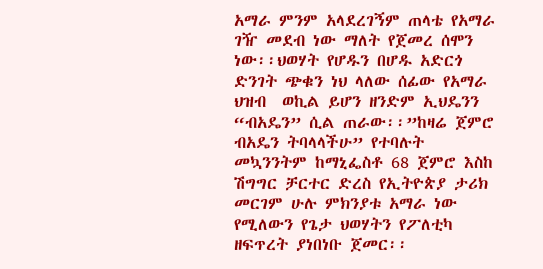አማራ ምንም አላደረገኝም ጠላቴ የአማራ ገዥ መደብ ነው ማለት የጀመረ ሰሞን ነው፡፡ህወሃት የሆዱን በሆዱ አድርጎ ድንገት ጭቁን ነህ ላለው ሰፊው የአማራ ህዝብ  ወኪል ይሆን ዘንድም ኢህዴንን “ብአዴን” ሲል ጠራው፡፡”ከዛሬ ጀምሮ ብአዴን ትባላላችሁ” የተባሉት መኳንንትም ከማኒፌስቶ 68 ጀምሮ እስከ ሽግግር ቻርተር ድረስ የኢትዮጵያ ታሪክ መርገም ሁሉ ምክንያቱ አማራ ነው የሚለውን የጌታ ህወሃትን የፖለቲካ ዘፍጥረት ያነበነቡ ጀመር፡፡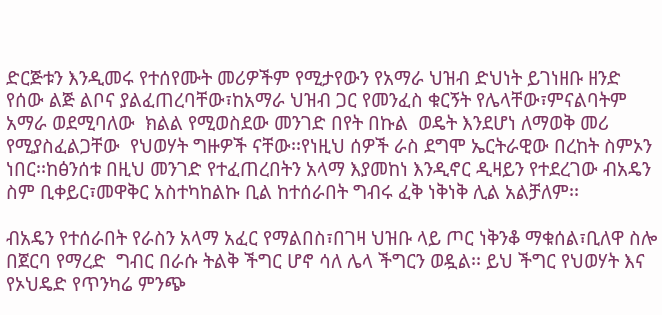ድርጅቱን እንዲመሩ የተሰየሙት መሪዎችም የሚታየውን የአማራ ህዝብ ድህነት ይገነዘቡ ዘንድ የሰው ልጅ ልቦና ያልፈጠረባቸው፣ከአማራ ህዝብ ጋር የመንፈስ ቁርኝት የሌላቸው፣ምናልባትም አማራ ወደሚባለው  ክልል የሚወስደው መንገድ በየት በኩል  ወዴት እንደሆነ ለማወቅ መሪ የሚያስፈልጋቸው  የህወሃት ግዙዎች ናቸው፡፡የነዚህ ሰዎች ራስ ደግሞ ኤርትራዊው በረከት ስምኦን ነበር፡፡ከፅንሰቱ በዚህ መንገድ የተፈጠረበትን አላማ እያመከነ እንዲኖር ዲዛይን የተደረገው ብአዴን ስም ቢቀይር፣መዋቅር አስተካከልኩ ቢል ከተሰራበት ግብሩ ፈቅ ነቅነቅ ሊል አልቻለም፡፡

ብአዴን የተሰራበት የራስን አላማ አፈር የማልበስ፣በገዛ ህዝቡ ላይ ጦር ነቅንቆ ማቁሰል፣ቢለዋ ስሎ በጀርባ የማረድ  ግብር በራሱ ትልቅ ችግር ሆኖ ሳለ ሌላ ችግርን ወዷል፡፡ ይህ ችግር የህወሃት እና የኦህዴድ የጥንካሬ ምንጭ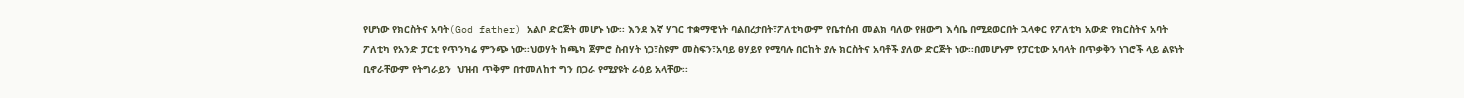የሆነው የክርስትና አባት(God father) አልቦ ድርጅት መሆኑ ነው፡፡ እንደ እኛ ሃገር ተቋማዊነት ባልበረታበት፣ፖለቲካውም የቤተሰብ መልክ ባለው የዘውግ እሳቤ በሚደወርበት ኋላቀር የፖለቲካ አውድ የክርስትና አባት ፖለቲካ የአንድ ፓርቲ የጥንካሬ ምንጭ ነው፡፡ህወሃት ከጫካ ጀምሮ ስብሃት ነጋ፣ስዩም መስፍን፣አባይ ፀሃይየ የሚባሉ በርከት ያሉ ክርስትና አባቶች ያለው ድርጅት ነው፡፡በመሆኑም የፓርቲው አባላት በጥቃቅን ነገሮች ላይ ልዩነት ቢኖራቸውም የትግራይን  ህዝብ ጥቅም በተመለከተ ግን በጋራ የሚያዩት ራዕይ አላቸው፡፡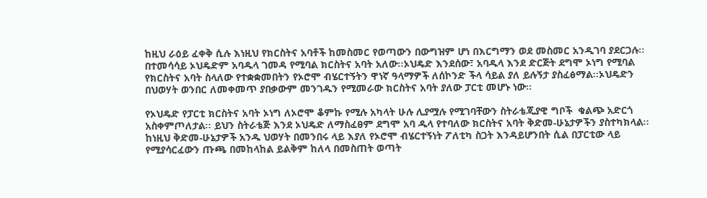ከዚህ ራዕይ ፈቀቅ ሲሉ እነዚህ የክርስትና አባቶች ከመስመር የወጣውን በውግዝም ሆነ በእርግማን ወደ መስመር አንዲገባ ያደርጋሉ፡፡በተመሳሳይ ኦህዴድም አባዱላ ገመዳ የሚባል ክርስትና አባት አለው፡፡ኦህዴድ እንደሰው፣ አባዱላ እንደ ድርጅት ደግሞ ኦነግ የሚባል የክርስትና አባት ስላለው የተቋቋመበትን የኦሮሞ ብሄርተኝትን ዋነኛ ዓላማዎች ለሰኮንድ ችላ ሳይል ያለ ይሉኝታ ያስፈፅማል፡፡ኦህዴድን በህወሃት ወንበር ለመቀመጥ ያበቃውም መንገዱን የሚመራው ክርስትና አባት ያለው ፓርቲ መሆኑ ነው፡፡

የኦህዴድ የፓርቲ ክርስትና አባት ኦነግ ለኦሮሞ ቆምኩ የሚሉ አካላት ሁሉ ሊያሟሉ የሚገባቸውን ስትራቴጂያዊ ግቦች  ቁልጭ አድርጎ አስቀምጦለታል፡፡ ይህን ስትራቴጅ እንደ ኦህዴድ ለማስፈፀም ደግሞ አባ ዱላ የተባለው ክርስትና አባት ቅድመ-ሁኔታዎችን ያስተካክላል፡፡ ከነዚህ ቅድመ-ሁኔታዎች አንዱ ህወሃት በመንበሩ ላይ እያለ የኦሮሞ ብሄርተኝነት ፖለቲካ ስጋት እንዳይሆንበት ሲል በፓርቲው ላይ የሚያሳርፈውን ጡጫ በመከላከል ይልቅም ከለላ በመስጠት ወጣት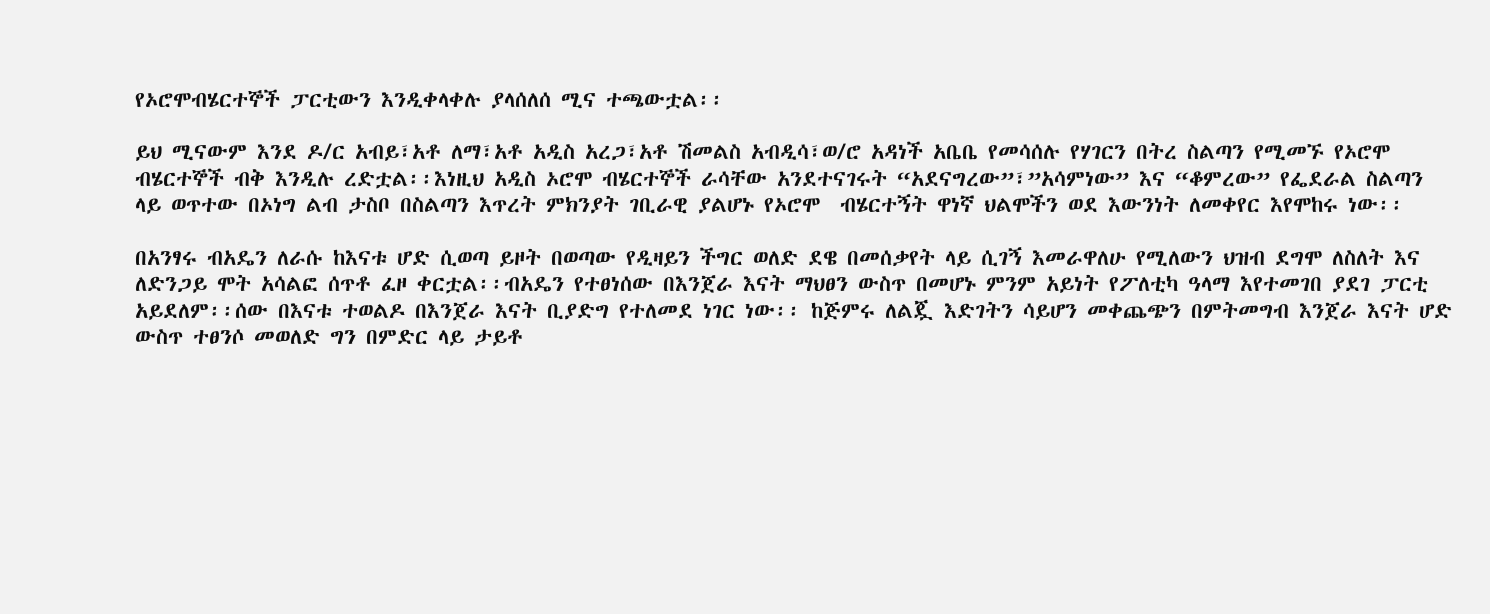የኦሮሞብሄርተኞች ፓርቲውን እንዲቀላቀሉ ያላሰለሰ ሚና ተጫውቷል፡፡

ይህ ሚናውም እንደ ዶ/ር አብይ፣አቶ ለማ፣አቶ አዲስ አረጋ፣አቶ ሽመልስ አብዲሳ፣ወ/ሮ አዳነች አቤቤ የመሳሰሉ የሃገርን በትረ ስልጣን የሚመኙ የኦሮሞ ብሄርተኞች ብቅ እንዲሉ ረድቷል፡፡እነዚህ አዲስ ኦሮሞ ብሄርተኞች ራሳቸው አንደተናገሩት “አደናግረው”፣”አሳምነው” እና “ቆምረው” የፌደራል ስልጣን ላይ ወጥተው በኦነግ ልብ ታስቦ በስልጣን እጥረት ምክንያት ገቢራዊ ያልሆኑ የኦሮሞ  ብሄርተኝት ዋነኛ ህልሞችን ወደ እውንነት ለመቀየር እየሞከሩ ነው፡፡

በአንፃሩ ብአዴን ለራሱ ከእናቱ ሆድ ሲወጣ ይዞት በወጣው የዲዛይን ችግር ወለድ ደዌ በመሰቃየት ላይ ሲገኝ እመራዋለሁ የሚለውን ህዝብ ደግሞ ለስለት እና ለድንጋይ ሞት አሳልፎ ሰጥቶ ፈዞ ቀርቷል፡፡ብአዴን የተፀነሰው በእንጀራ እናት ማህፀን ውስጥ በመሆኑ ምንም አይነት የፖለቲካ ዓላማ እየተመገበ ያደገ ፓርቲ አይደለም፡፡ሰው በእናቱ ተወልዶ በእንጀራ እናት ቢያድግ የተለመደ ነገር ነው፡፡ ከጅምሩ ለልጇ እድገትን ሳይሆን መቀጨጭን በምትመግብ እንጀራ እናት ሆድ ውስጥ ተፀንሶ መወለድ ግን በምድር ላይ ታይቶ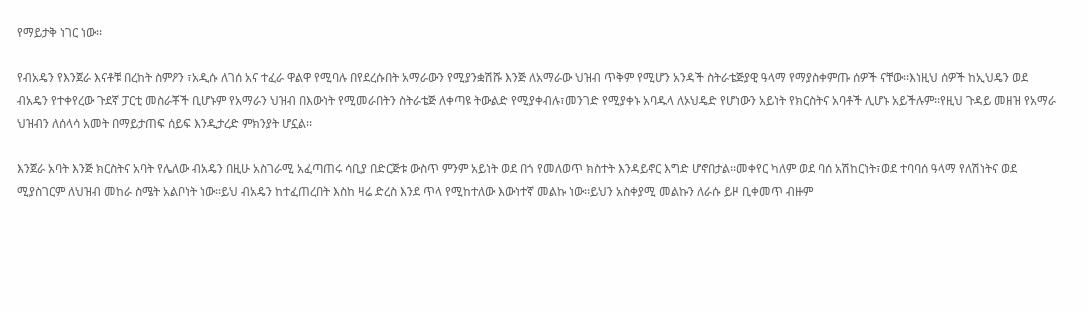የማይታቅ ነገር ነው፡፡

የብአዴን የእንጀራ እናቶቹ በረከት ስምዖን ፣አዲሱ ለገሰ አና ተፈራ ዋልዋ የሚባሉ በየደረሱበት አማራውን የሚያንቋሽሹ እንጅ ለአማራው ህዝብ ጥቅም የሚሆን አንዳች ስትራቴጅያዊ ዓላማ የማያስቀምጡ ሰዎች ናቸው፡፡እነዚህ ሰዎች ከኢህዴን ወደ ብአዴን የተቀየረው ጉደኛ ፓርቲ መስራቾች ቢሆኑም የአማራን ህዝብ በእውነት የሚመራበትን ስትራቴጅ ለቀጣዩ ትውልድ የሚያቀብሉ፣መንገድ የሚያቀኑ አባዱላ ለኦህዴድ የሆነውን አይነት የክርስትና አባቶች ሊሆኑ አይችሉም፡፡የዚህ ጉዳይ መዘዝ የአማራ ህዝብን ለሰላሳ አመት በማይታጠፍ ሰይፍ እንዲታረድ ምክንያት ሆኗል፡፡

እንጀራ አባት እንጅ ክርስትና አባት የሌለው ብአዴን በዚሁ አስገራሚ አፈጣጠሩ ሳቢያ በድርጅቱ ውስጥ ምንም አይነት ወደ በጎ የመለወጥ ክስተት እንዳይኖር እግድ ሆኖበታል፡፡መቀየር ካለም ወደ ባሰ አሽከርነት፣ወደ ተባባሰ ዓላማ የለሽነትና ወደ ሚያስገርም ለህዝብ መከራ ስሜት አልቦነት ነው፡፡ይህ ብአዴን ከተፈጠረበት እስከ ዛሬ ድረስ እንደ ጥላ የሚከተለው እውነተኛ መልኩ ነው፡፡ይህን አስቀያሚ መልኩን ለራሱ ይዞ ቢቀመጥ ብዙም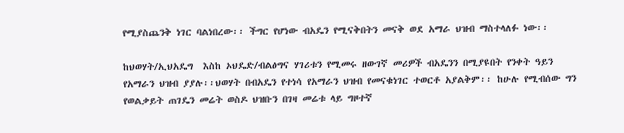የሚያስጨንቅ ነገር ባልነበረው፡፡ ችግር የሆነው ብአዴን የሚናቅበትን መናቅ ወደ አማራ ህዝብ ማስተላለፉ ነው፡፡

ከህወሃት/ኢህአዴግ  እስከ ኦህዴድ/ብልፅግና ሃገሪቱን የሚመሩ ዘውገኛ መሪዎች ብአዴንን በሚያዩበት የንቀት ዓይን የአማራን ህዝብ ያያሉ፡፡ህወሃት በብአዴን የተነሳ የአማራን ህዝብ የመናቁነገር ተወርቶ አያልቅም፡፡ ከሁሉ የሚብሰው ግን የወልቃይት ጠገዴን መሬት ወስዶ ህዝቡን በገዛ መሬቱ ላይ ግዞተኛ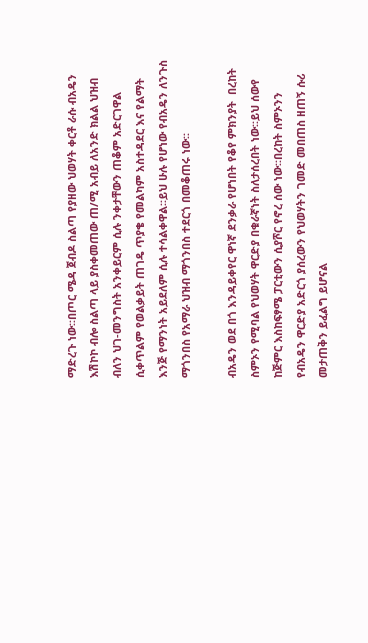ማድረጉ ነው፡፡በጦር ሜዳ ጀብዶ ስልጣ የያዘው ህወሃት ቀርቶ ራሱ ብአዴን እሽኮኮ ብሎ ስልጣ ላይ ያስቀመጠው ጠ/ሚ አብይ ለአንድ ክልል ህዝብ ብለን ህገ-መንግስት አንቀይርም ሲሉ ንቀታቸውን ጠቆም አድርገዋል ሲቀጥልም የወልቃይት ጠገዴ ጥያቄ የመልካም አስተዳደር እና የልማት እንጅ የማንነት አይደለም ሲሉ ተሳልቀዋል፡፡ይህ ሁሉ የሆነው የብአዴን ለንጉስ ማጎንበስ የአማራ ህዝብ ማጎንበስ ተደርጎ በመቆጠሩ ነው፡፡

ብአዴን ወደ በጎ እንዳይቀየር ዋነኛ ደንቃራ የሆነበት የቆየ ምክንያት  በረከት ስምኦን የሚባል የህወሃት ዋርድያ በቁራኛነት ስለታሰረበት ነው፡፡ይህ ሰውየ ከጅምር እስከፍፃሜ ፓርቲውን ሲያሾር የኖረ ሰው ነው፡፡በረከት ስምኦንን የብአዴን ዋርድያ አድርጎ ያሰረውን የህወሃትን ገመድ መበጠስ ዘጠኝ ሱሪ መታጠቅን ይፈልግ ይሆናል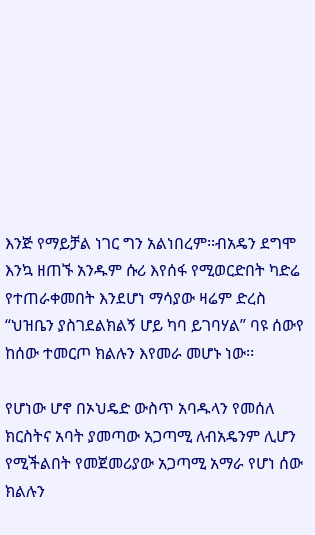እንጅ የማይቻል ነገር ግን አልነበረም፡፡ብአዴን ደግሞ እንኳ ዘጠኙ አንዱም ሱሪ እየሰፋ የሚወርድበት ካድሬ የተጠራቀመበት እንደሆነ ማሳያው ዛሬም ድረስ “ህዝቤን ያስገደልክልኝ ሆይ ካባ ይገባሃል” ባዩ ሰውየ ከሰው ተመርጦ ክልሉን እየመራ መሆኑ ነው፡፡

የሆነው ሆኖ በኦህዴድ ውስጥ አባዱላን የመሰለ ክርስትና አባት ያመጣው አጋጣሚ ለብአዴንም ሊሆን የሚችልበት የመጀመሪያው አጋጣሚ አማራ የሆነ ሰው ክልሉን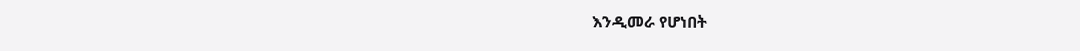እንዲመራ የሆነበት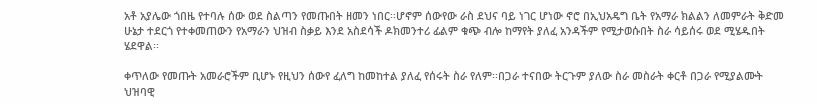አቶ አያሌው ጎበዜ የተባሉ ሰው ወደ ስልጣን የመጡበት ዘመን ነበር፡፡ሆኖም ሰውየው ራስ ደህና ባይ ነገር ሆነው ኖሮ በኢህአዴግ ቤት የአማራ ክልልን ለመምራት ቅድመ ሁኔታ ተደርጎ የተቀመጠውን የአማራን ህዝብ ስቃይ እንደ አስደሳች ዶክመንተሪ ፊልም ቁጭ ብሎ ከማየት ያለፈ አንዳችም የሚታወሱበት ስራ ሳይሰሩ ወደ ሚሄዱበት ሄደዋል፡፡

ቀጥለው የመጡት አመራሮችም ቢሆኑ የዚህን ሰውየ ፈለግ ከመከተል ያለፈ የሰሩት ስራ የለም፡፡በጋራ ተናበው ትርጉም ያለው ስራ መስራት ቀርቶ በጋራ የሚያልሙት ህዝባዊ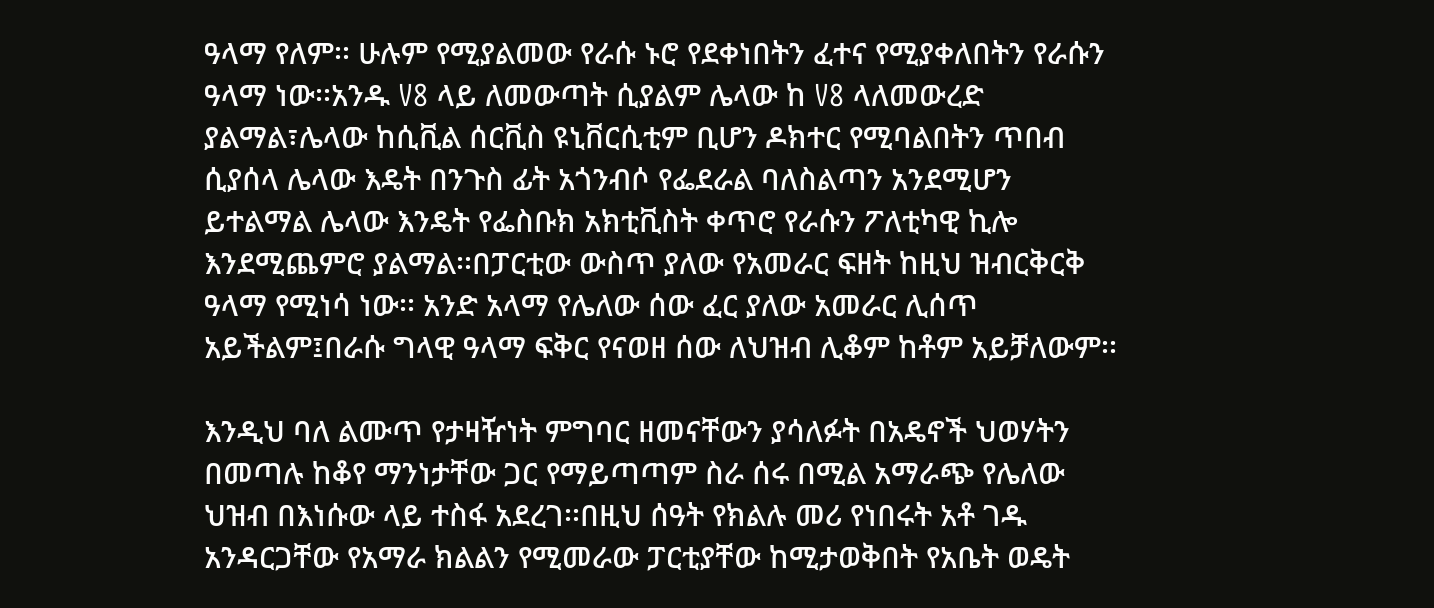ዓላማ የለም፡፡ ሁሉም የሚያልመው የራሱ ኑሮ የደቀነበትን ፈተና የሚያቀለበትን የራሱን ዓላማ ነው፡፡አንዱ V8 ላይ ለመውጣት ሲያልም ሌላው ከ V8 ላለመውረድ ያልማል፣ሌላው ከሲቪል ሰርቪስ ዩኒቨርሲቲም ቢሆን ዶክተር የሚባልበትን ጥበብ ሲያሰላ ሌላው እዴት በንጉስ ፊት አጎንብሶ የፌደራል ባለስልጣን አንደሚሆን ይተልማል ሌላው እንዴት የፌስቡክ አክቲቪስት ቀጥሮ የራሱን ፖለቲካዊ ኪሎ እንደሚጨምሮ ያልማል፡፡በፓርቲው ውስጥ ያለው የአመራር ፍዘት ከዚህ ዝብርቅርቅ ዓላማ የሚነሳ ነው፡፡ አንድ አላማ የሌለው ሰው ፈር ያለው አመራር ሊሰጥ አይችልም፤በራሱ ግላዊ ዓላማ ፍቅር የናወዘ ሰው ለህዝብ ሊቆም ከቶም አይቻለውም፡፡

እንዲህ ባለ ልሙጥ የታዛዥነት ምግባር ዘመናቸውን ያሳለፉት በአዴኖች ህወሃትን በመጣሉ ከቆየ ማንነታቸው ጋር የማይጣጣም ስራ ሰሩ በሚል አማራጭ የሌለው ህዝብ በእነሱው ላይ ተስፋ አደረገ፡፡በዚህ ሰዓት የክልሉ መሪ የነበሩት አቶ ገዱ አንዳርጋቸው የአማራ ክልልን የሚመራው ፓርቲያቸው ከሚታወቅበት የአቤት ወዴት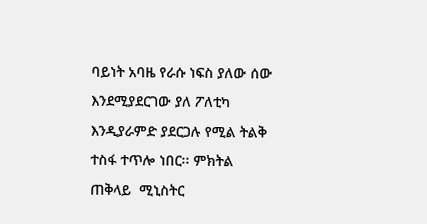ባይነት አባዜ የራሱ ነፍስ ያለው ሰው እንደሚያደርገው ያለ ፖለቲካ እንዲያራምድ ያደርጋሉ የሚል ትልቅ ተስፋ ተጥሎ ነበር፡፡ ምክትል ጠቅላይ  ሚኒስትር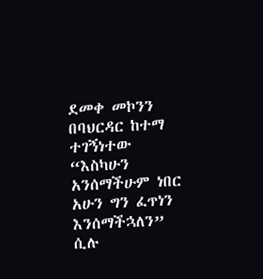ደመቀ መኮንን በባህርዳር ከተማ ተገኝነተው “እስካሁን አንሰማችሁም ነበር አሁን ግን ፈጥነን እንሰማችኋለን” ሲሉ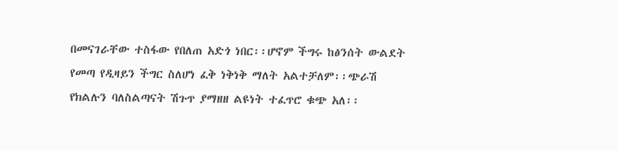በመናገራቸው ተስፋው የበለጠ አድጎ ነበር፡፡ሆኖም ችግሩ ከፅንሰት ውልደት የመጣ የዲዛይን ችግር ስለሆነ ፈቅ ነቅነቅ ማለት አልተቻለም፡፡ጭራሽ የክልሉን ባለስልጣናት ሽጉጥ ያማዘዘ ልዩነት ተፈጥሮ ቁጭ አለ፡፡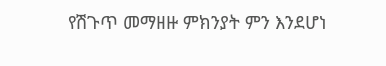የሽጉጥ መማዘዙ ምክንያት ምን እንደሆነ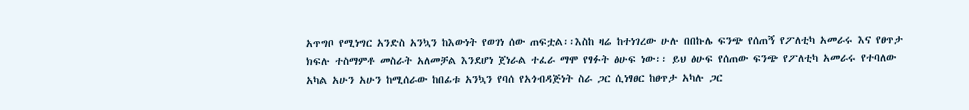አጥግቦ የሚነግር አንድስ አንኳን ከእውነት የወገነ ሰው ጠፍቷል፡፡እስከ ዛሬ ከተነገረው ሁሉ በበኩሌ ፍንጭ የሰጠኝ የፖለቲካ አመራሩ እና የፀጥታ ክፍሉ ተስማምቶ መስራት አለመቻል እንደሆነ ጀነራል ተፈራ ማሞ የፃፉት ፅሁፍ ነው፡፡ ይህ ፅሁፍ የሰጠው ፍንጭ የፖለቲካ አመራሩ የተባለው አካል አሁን አሁን ከሚሰራው ከበፊቱ አንኳን የባሰ የአጎብዳጅነት ስራ ጋር ሲነፃፀር ከፀጥታ አካሉ ጋር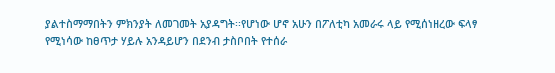ያልተስማማበትን ምክንያት ለመገመት አያዳግት፡፡የሆነው ሆኖ አሁን በፖለቲካ አመራሩ ላይ የሚሰነዘረው ፍላፃ የሚነሳው ከፀጥታ ሃይሉ አንዳይሆን በደንብ ታስቦበት የተሰራ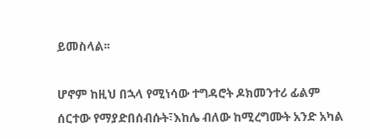ይመስላል፡፡

ሆኖም ከዚህ በኋላ የሚነሳው ተግዳሮት ዶክመንተሪ ፊልም ሰርተው የማያድበሰብሱት፣እከሌ ብለው ከሚረግሙት አንድ አካል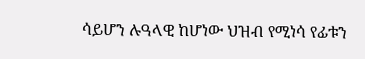ሳይሆን ሉዓላዊ ከሆነው ህዝብ የሚነሳ የፊቱን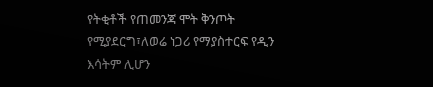የትቂቶች የጠመንጃ ሞት ቅንጦት የሚያደርግ፣ለወሬ ነጋሪ የማያስተርፍ የዲን እሳትም ሊሆን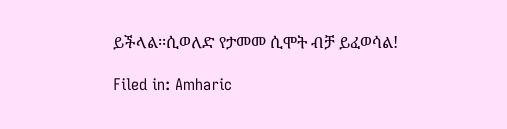ይችላል፡፡ሲወለድ የታመመ ሲሞት ብቻ ይፈወሳል!

Filed in: Amharic